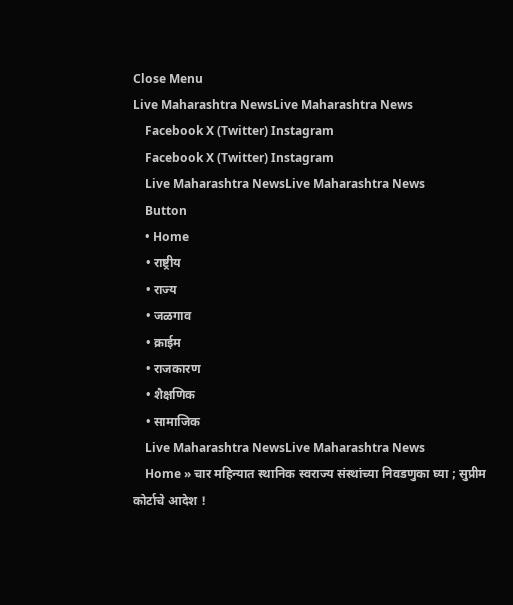Close Menu
Live Maharashtra NewsLive Maharashtra News
    Facebook X (Twitter) Instagram
    Facebook X (Twitter) Instagram
    Live Maharashtra NewsLive Maharashtra News
    Button
    • Home
    • राष्ट्रीय
    • राज्य
    • जळगाव
    • क्राईम
    • राजकारण
    • शैक्षणिक
    • सामाजिक
    Live Maharashtra NewsLive Maharashtra News
    Home » चार महिन्यात स्थानिक स्वराज्य संस्थांच्या निवडणुका घ्या ; सुप्रीम कोर्टाचे आदेश !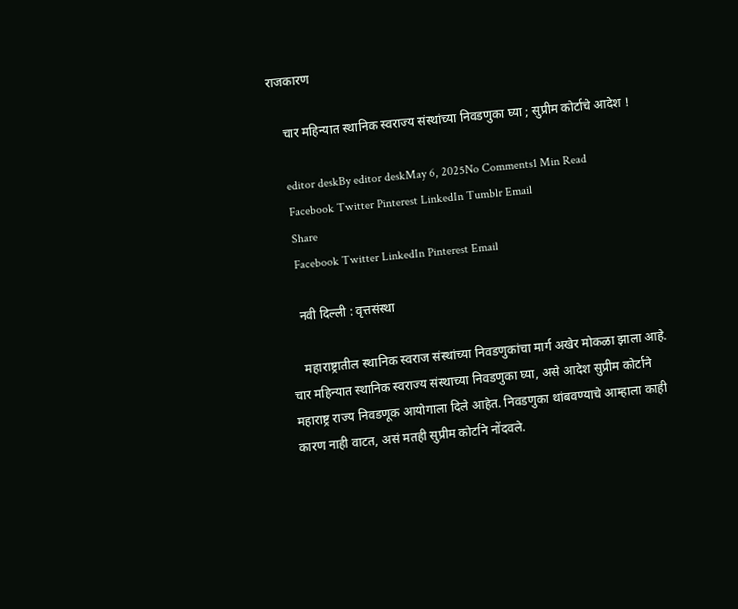राजकारण

    चार महिन्यात स्थानिक स्वराज्य संस्थांच्या निवडणुका घ्या ; सुप्रीम कोर्टाचे आदेश !

    editor deskBy editor deskMay 6, 2025No Comments1 Min Read
    Facebook Twitter Pinterest LinkedIn Tumblr Email
    Share
    Facebook Twitter LinkedIn Pinterest Email

    नवी दिल्ली : वृत्तसंस्था

    महाराष्ट्रातील स्थानिक स्वराज संस्थांच्या निवडणुकांचा मार्ग अखेर मोकळा झाला आहे. चार महिन्यात स्थानिक स्वराज्य संस्थाच्या निवडणुका घ्या, असे आदेश सुप्रीम कोर्टाने महाराष्ट्र राज्य निवडणूक आयोगाला दिले आहेत. निवडणुका थांबवण्याचे आम्हाला काही कारण नाही वाटत, असं मतही सुप्रीम कोर्टाने नोंदवले.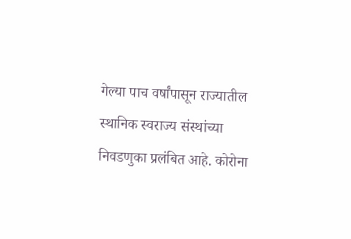गेल्या पाच वर्षांपासून राज्यातील स्थानिक स्वराज्य संस्थांच्या निवडणुका प्रलंबित आहे. कोरोना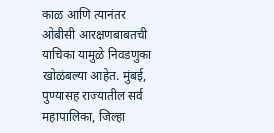काळ आणि त्यानंतर ओबीसी आरक्षणबाबतची याचिका यामुळे निवडणुका खोळंबल्या आहेत. मुंबई, पुण्यासह राज्यातील सर्व महापालिका, जिल्हा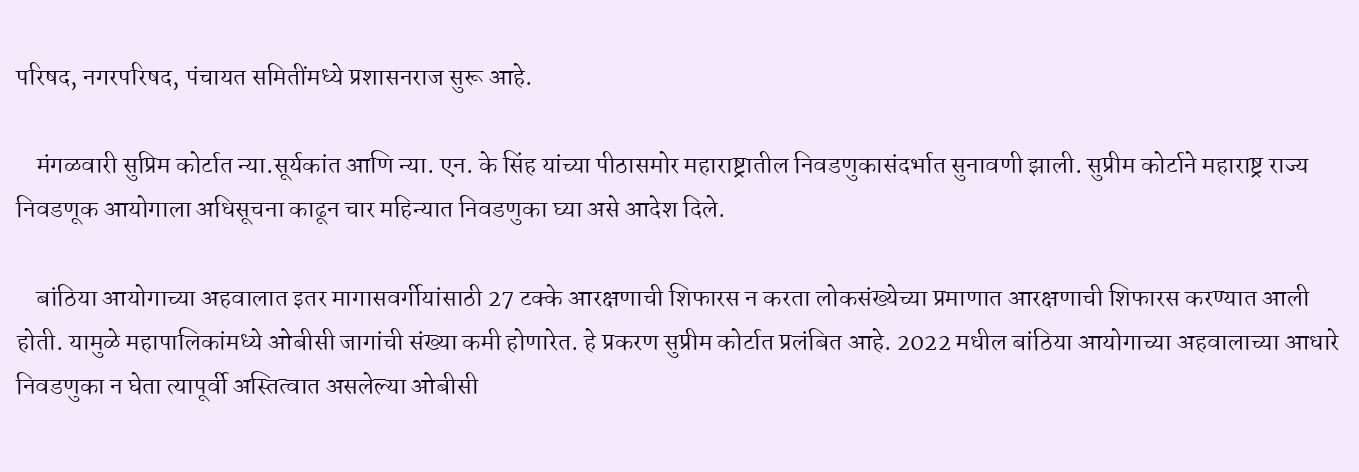परिषद, नगरपरिषद, पंचायत समितींमध्ये प्रशासनराज सुरू आहे.

    मंगळवारी सुप्रिम कोर्टात न्या.सूर्यकांत आणि न्या. एन. के सिंह यांच्या पीठासमोर महाराष्ट्रातील निवडणुकासंदर्भात सुनावणी झाली. सुप्रीम कोर्टाने महाराष्ट्र राज्य निवडणूक आयोगाला अधिसूचना काढून चार महिन्यात निवडणुका घ्या असे आदेश दिले.

    बांठिया आयोगाच्या अहवालात इतर मागासवर्गीयांसाठी 27 टक्के आरक्षणाची शिफारस न करता लोकसंख्येच्या प्रमाणात आरक्षणाची शिफारस करण्यात आली होती. यामुळे महापालिकांमध्ये ओबीसी जागांची संख्या कमी होणारेत. हे प्रकरण सुप्रीम कोर्टात प्रलंबित आहे. 2022 मधील बांठिया आयोगाच्या अहवालाच्या आधारे निवडणुका न घेता त्यापूर्वी अस्तित्वात असलेल्या ओबीसी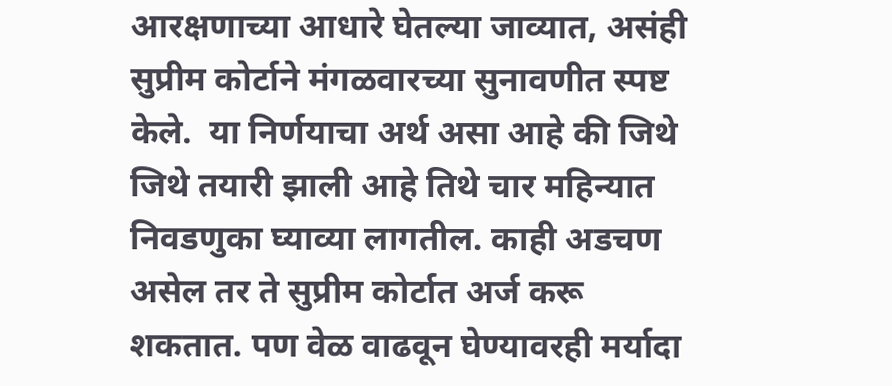आरक्षणाच्या आधारे घेतल्या जाव्यात, असंही सुप्रीम कोर्टाने मंगळवारच्या सुनावणीत स्पष्ट केले.  या निर्णयाचा अर्थ असा आहे की जिथे जिथे तयारी झाली आहे तिथे चार महिन्यात निवडणुका घ्याव्या लागतील. काही अडचण असेल तर ते सुप्रीम कोर्टात अर्ज करू शकतात. पण वेळ वाढवून घेण्यावरही मर्यादा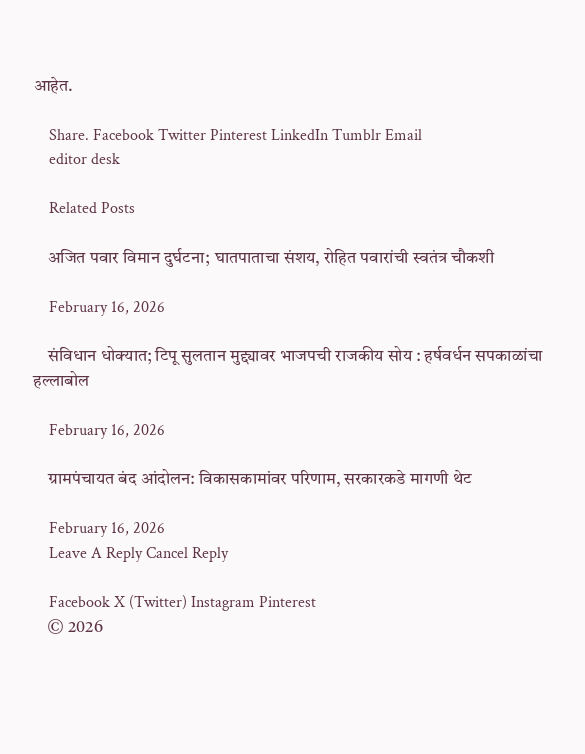आहेत.

    Share. Facebook Twitter Pinterest LinkedIn Tumblr Email
    editor desk

    Related Posts

    अजित पवार विमान दुर्घटना; घातपाताचा संशय, रोहित पवारांची स्वतंत्र चौकशी

    February 16, 2026

    संविधान धोक्यात; टिपू सुलतान मुद्द्यावर भाजपची राजकीय सोय : हर्षवर्धन सपकाळांचा हल्लाबोल

    February 16, 2026

    ग्रामपंचायत बंद आंदोलन: विकासकामांवर परिणाम, सरकारकडे मागणी थेट

    February 16, 2026
    Leave A Reply Cancel Reply

    Facebook X (Twitter) Instagram Pinterest
    © 2026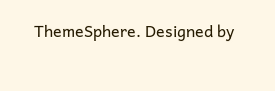ThemeSphere. Designed by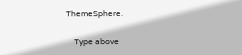ThemeSphere.

    Type above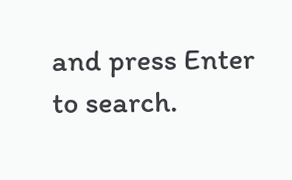and press Enter to search.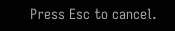Press Esc to cancel.